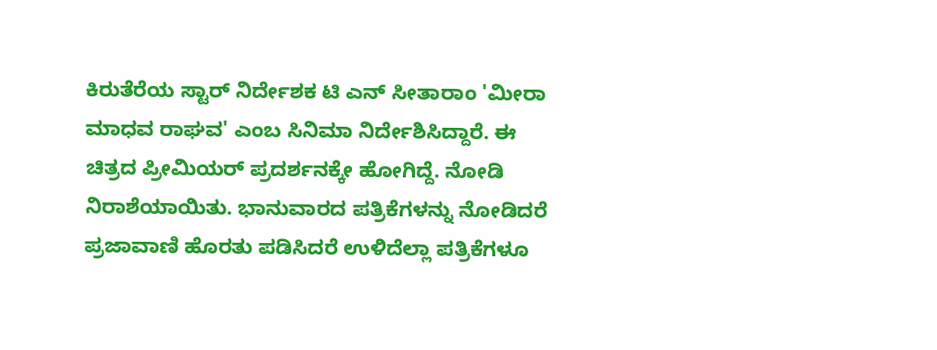ಕಿರುತೆರೆಯ ಸ್ಟಾರ್ ನಿರ್ದೇಶಕ ಟಿ ಎನ್ ಸೀತಾರಾಂ 'ಮೀರಾ ಮಾಧವ ರಾಘವ' ಎಂಬ ಸಿನಿಮಾ ನಿರ್ದೇಶಿಸಿದ್ದಾರೆ. ಈ ಚಿತ್ರದ ಪ್ರೀಮಿಯರ್ ಪ್ರದರ್ಶನಕ್ಕೇ ಹೋಗಿದ್ದೆ. ನೋಡಿ ನಿರಾಶೆಯಾಯಿತು. ಭಾನುವಾರದ ಪತ್ರಿಕೆಗಳನ್ನು ನೋಡಿದರೆ ಪ್ರಜಾವಾಣಿ ಹೊರತು ಪಡಿಸಿದರೆ ಉಳಿದೆಲ್ಲಾ ಪತ್ರಿಕೆಗಳೂ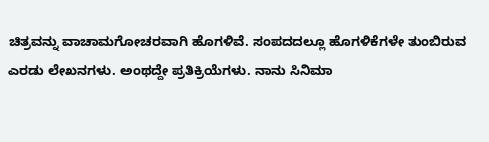ಚಿತ್ರವನ್ನು ವಾಚಾಮಗೋಚರವಾಗಿ ಹೊಗಳಿವೆ. ಸಂಪದದಲ್ಲೂ ಹೊಗಳಿಕೆಗಳೇ ತುಂಬಿರುವ ಎರಡು ಲೇಖನಗಳು. ಅಂಥದ್ದೇ ಪ್ರತಿಕ್ರಿಯೆಗಳು. ನಾನು ಸಿನಿಮಾ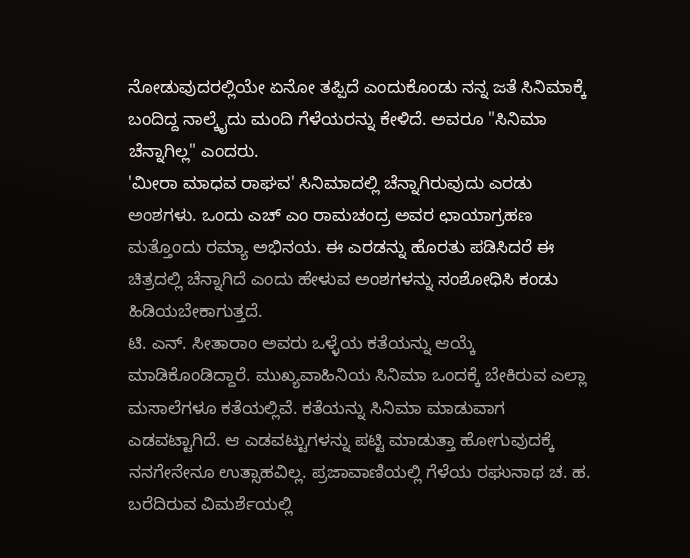ನೋಡುವುದರಲ್ಲಿಯೇ ಏನೋ ತಪ್ಪಿದೆ ಎಂದುಕೊಂಡು ನನ್ನ ಜತೆ ಸಿನಿಮಾಕ್ಕೆ ಬಂದಿದ್ದ ನಾಲ್ಕೈದು ಮಂದಿ ಗೆಳೆಯರನ್ನು ಕೇಳಿದೆ. ಅವರೂ "ಸಿನಿಮಾ ಚೆನ್ನಾಗಿಲ್ಲ" ಎಂದರು.
'ಮೀರಾ ಮಾಧವ ರಾಘವ' ಸಿನಿಮಾದಲ್ಲಿ ಚೆನ್ನಾಗಿರುವುದು ಎರಡು ಅಂಶಗಳು. ಒಂದು ಎಚ್ ಎಂ ರಾಮಚಂದ್ರ ಅವರ ಛಾಯಾಗ್ರಹಣ ಮತ್ತೊಂದು ರಮ್ಯಾ ಅಭಿನಯ. ಈ ಎರಡನ್ನು ಹೊರತು ಪಡಿಸಿದರೆ ಈ ಚಿತ್ರದಲ್ಲಿ ಚೆನ್ನಾಗಿದೆ ಎಂದು ಹೇಳುವ ಅಂಶಗಳನ್ನು ಸಂಶೋಧಿಸಿ ಕಂಡು ಹಿಡಿಯಬೇಕಾಗುತ್ತದೆ.
ಟಿ. ಎನ್. ಸೀತಾರಾಂ ಅವರು ಒಳ್ಳೆಯ ಕತೆಯನ್ನು ಆಯ್ಕೆ ಮಾಡಿಕೊಂಡಿದ್ದಾರೆ. ಮುಖ್ಯವಾಹಿನಿಯ ಸಿನಿಮಾ ಒಂದಕ್ಕೆ ಬೇಕಿರುವ ಎಲ್ಲಾ ಮಸಾಲೆಗಳೂ ಕತೆಯಲ್ಲಿವೆ. ಕತೆಯನ್ನು ಸಿನಿಮಾ ಮಾಡುವಾಗ ಎಡವಟ್ಟಾಗಿದೆ. ಆ ಎಡವಟ್ಟುಗಳನ್ನು ಪಟ್ಟಿ ಮಾಡುತ್ತಾ ಹೋಗುವುದಕ್ಕೆ ನನಗೇನೇನೂ ಉತ್ಸಾಹವಿಲ್ಲ. ಪ್ರಜಾವಾಣಿಯಲ್ಲಿ ಗೆಳೆಯ ರಘುನಾಥ ಚ. ಹ. ಬರೆದಿರುವ ವಿಮರ್ಶೆಯಲ್ಲಿ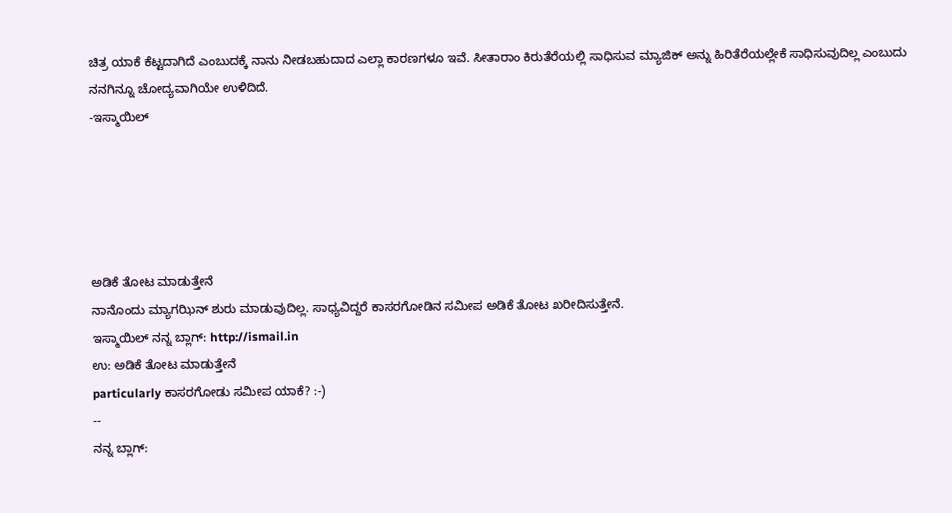ಚಿತ್ರ ಯಾಕೆ ಕೆಟ್ಟದಾಗಿದೆ ಎಂಬುದಕ್ಕೆ ನಾನು ನೀಡಬಹುದಾದ ಎಲ್ಲಾ ಕಾರಣಗಳೂ ಇವೆ. ಸೀತಾರಾಂ ಕಿರುತೆರೆಯಲ್ಲಿ ಸಾಧಿಸುವ ಮ್ಯಾಜಿಕ್ ಅನ್ನು ಹಿರಿತೆರೆಯಲ್ಲೇಕೆ ಸಾಧಿಸುವುದಿಲ್ಲ ಎಂಬುದು ನನಗಿನ್ನೂ ಚೋದ್ಯವಾಗಿಯೇ ಉಳಿದಿದೆ.
-ಇಸ್ಮಾಯಿಲ್





ಅಡಿಕೆ ತೋಟ ಮಾಡುತ್ತೇನೆ
ನಾನೊಂದು ಮ್ಯಾಗಝಿನ್ ಶುರು ಮಾಡುವುದಿಲ್ಲ. ಸಾಧ್ಯವಿದ್ದರೆ ಕಾಸರಗೋಡಿನ ಸಮೀಪ ಅಡಿಕೆ ತೋಟ ಖರೀದಿಸುತ್ತೇನೆ.
ಇಸ್ಮಾಯಿಲ್ ನನ್ನ ಬ್ಲಾಗ್: http://ismail.in
ಉ: ಅಡಿಕೆ ತೋಟ ಮಾಡುತ್ತೇನೆ
particularly ಕಾಸರಗೋಡು ಸಮೀಪ ಯಾಕೆ? :-)
--
ನನ್ನ ಬ್ಲಾಗ್: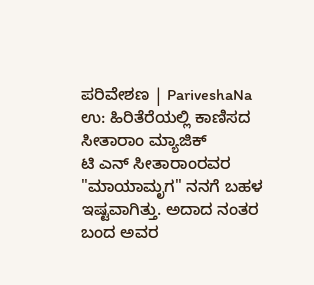ಪರಿವೇಶಣ | PariveshaNa
ಉ: ಹಿರಿತೆರೆಯಲ್ಲಿ ಕಾಣಿಸದ ಸೀತಾರಾಂ ಮ್ಯಾಜಿಕ್
ಟಿ ಎನ್ ಸೀತಾರಾಂರವರ "ಮಾಯಾಮೃಗ" ನನಗೆ ಬಹಳ ಇಷ್ಟವಾಗಿತ್ತು. ಅದಾದ ನಂತರ ಬಂದ ಅವರ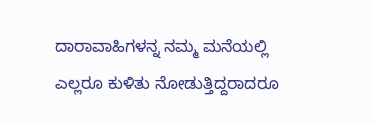ದಾರಾವಾಹಿಗಳನ್ನ ನಮ್ಮ ಮನೆಯಲ್ಲಿ ಎಲ್ಲರೂ ಕುಳಿತು ನೋಡುತ್ತಿದ್ದರಾದರೂ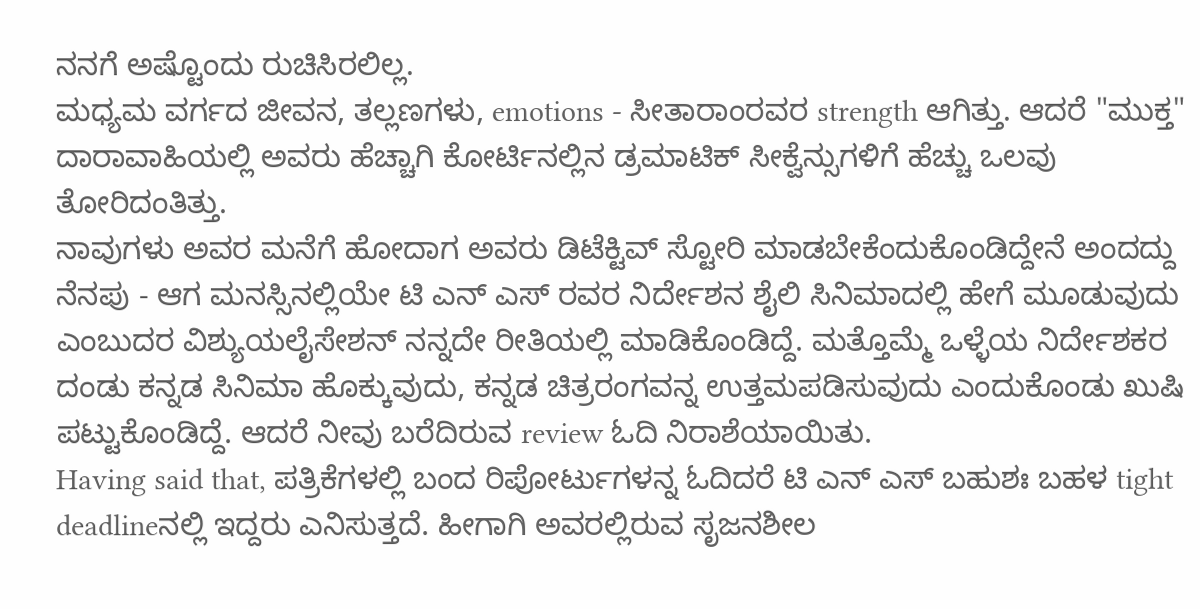ನನಗೆ ಅಷ್ಟೊಂದು ರುಚಿಸಿರಲಿಲ್ಲ.
ಮಧ್ಯಮ ವರ್ಗದ ಜೀವನ, ತಲ್ಲಣಗಳು, emotions - ಸೀತಾರಾಂರವರ strength ಆಗಿತ್ತು. ಆದರೆ "ಮುಕ್ತ" ದಾರಾವಾಹಿಯಲ್ಲಿ ಅವರು ಹೆಚ್ಚಾಗಿ ಕೋರ್ಟಿನಲ್ಲಿನ ಡ್ರಮಾಟಿಕ್ ಸೀಕ್ವೆನ್ಸುಗಳಿಗೆ ಹೆಚ್ಚು ಒಲವು ತೋರಿದಂತಿತ್ತು.
ನಾವುಗಳು ಅವರ ಮನೆಗೆ ಹೋದಾಗ ಅವರು ಡಿಟೆಕ್ಟಿವ್ ಸ್ಟೋರಿ ಮಾಡಬೇಕೆಂದುಕೊಂಡಿದ್ದೇನೆ ಅಂದದ್ದು ನೆನಪು - ಆಗ ಮನಸ್ಸಿನಲ್ಲಿಯೇ ಟಿ ಎನ್ ಎಸ್ ರವರ ನಿರ್ದೇಶನ ಶೈಲಿ ಸಿನಿಮಾದಲ್ಲಿ ಹೇಗೆ ಮೂಡುವುದು ಎಂಬುದರ ವಿಶ್ಯುಯಲೈಸೇಶನ್ ನನ್ನದೇ ರೀತಿಯಲ್ಲಿ ಮಾಡಿಕೊಂಡಿದ್ದೆ. ಮತ್ತೊಮ್ಮೆ ಒಳ್ಳೆಯ ನಿರ್ದೇಶಕರ ದಂಡು ಕನ್ನಡ ಸಿನಿಮಾ ಹೊಕ್ಕುವುದು, ಕನ್ನಡ ಚಿತ್ರರಂಗವನ್ನ ಉತ್ತಮಪಡಿಸುವುದು ಎಂದುಕೊಂಡು ಖುಷಿ ಪಟ್ಟುಕೊಂಡಿದ್ದೆ. ಆದರೆ ನೀವು ಬರೆದಿರುವ review ಓದಿ ನಿರಾಶೆಯಾಯಿತು.
Having said that, ಪತ್ರಿಕೆಗಳಲ್ಲಿ ಬಂದ ರಿಪೋರ್ಟುಗಳನ್ನ ಓದಿದರೆ ಟಿ ಎನ್ ಎಸ್ ಬಹುಶಃ ಬಹಳ tight deadlineನಲ್ಲಿ ಇದ್ದರು ಎನಿಸುತ್ತದೆ. ಹೀಗಾಗಿ ಅವರಲ್ಲಿರುವ ಸೃಜನಶೀಲ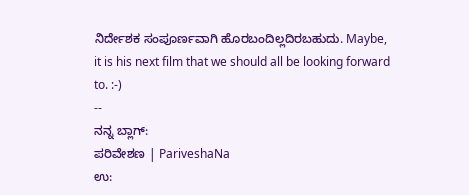ನಿರ್ದೇಶಕ ಸಂಪೂರ್ಣವಾಗಿ ಹೊರಬಂದಿಲ್ಲದಿರಬಹುದು. Maybe, it is his next film that we should all be looking forward to. :-)
--
ನನ್ನ ಬ್ಲಾಗ್:
ಪರಿವೇಶಣ | PariveshaNa
ಉ: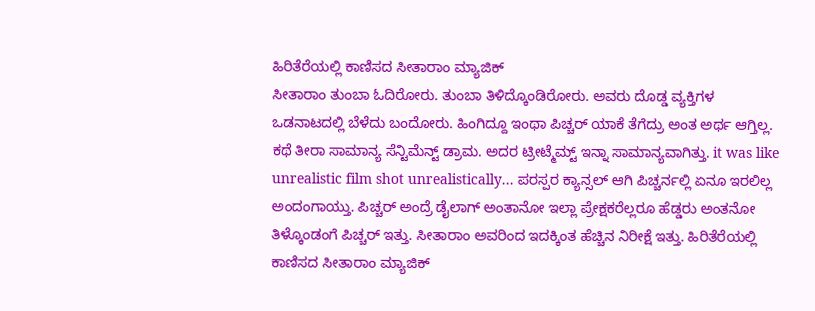ಹಿರಿತೆರೆಯಲ್ಲಿ ಕಾಣಿಸದ ಸೀತಾರಾಂ ಮ್ಯಾಜಿಕ್
ಸೀತಾರಾಂ ತುಂಬಾ ಓದಿರೋರು. ತುಂಬಾ ತಿಳಿದ್ಕೊಂಡಿರೋರು. ಅವರು ದೊಡ್ಡ ವ್ಯಕ್ತಿಗಳ ಒಡನಾಟದಲ್ಲಿ ಬೆಳೆದು ಬಂದೋರು. ಹಿಂಗಿದ್ದೂ ಇಂಥಾ ಪಿಚ್ಚರ್ ಯಾಕೆ ತೆಗೆದ್ರು ಅಂತ ಅರ್ಥ ಆಗ್ತಿಲ್ಲ. ಕಥೆ ತೀರಾ ಸಾಮಾನ್ಯ ಸೆನ್ಟಿಮೆನ್ಟ್ ಡ್ರಾಮ. ಅದರ ಟ್ರೀಟ್ಮೆಮ್ಟ್ ಇನ್ನಾ ಸಾಮಾನ್ಯವಾಗಿತ್ತು. it was like unrealistic film shot unrealistically... ಪರಸ್ಪರ ಕ್ಯಾನ್ಸಲ್ ಆಗಿ ಪಿಚ್ಚರ್ನಲ್ಲಿ ಏನೂ ಇರಲಿಲ್ಲ ಅಂದಂಗಾಯ್ತು. ಪಿಚ್ಚರ್ ಅಂದ್ರೆ ಡೈಲಾಗ್ ಅಂತಾನೋ ಇಲ್ಲಾ ಪ್ರೇಕ್ಷಕರೆಲ್ಲರೂ ಹೆಡ್ಡರು ಅಂತನೋ ತಿಳ್ಕೊಂಡಂಗೆ ಪಿಚ್ಚರ್ ಇತ್ತು. ಸೀತಾರಾಂ ಅವರಿಂದ ಇದಕ್ಕಿಂತ ಹೆಚ್ಚಿನ ನಿರೀಕ್ಷೆ ಇತ್ತು. ಹಿರಿತೆರೆಯಲ್ಲಿ ಕಾಣಿಸದ ಸೀತಾರಾಂ ಮ್ಯಾಜಿಕ್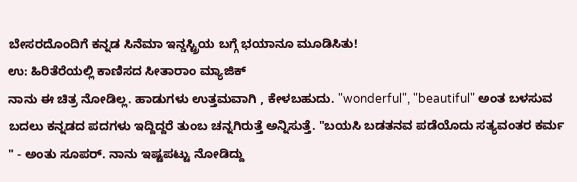ಬೇಸರದೊಂದಿಗೆ ಕನ್ನಡ ಸಿನೆಮಾ ಇನ್ಡಸ್ಟ್ರಿಯ ಬಗ್ಗೆ ಭಯಾನೂ ಮೂಡಿಸಿತು!
ಉ: ಹಿರಿತೆರೆಯಲ್ಲಿ ಕಾಣಿಸದ ಸೀತಾರಾಂ ಮ್ಯಾಜಿಕ್
ನಾನು ಈ ಚಿತ್ರ ನೋಡಿಲ್ಲ. ಹಾಡುಗಳು ಉತ್ತಮವಾಗಿ , ಕೇಳಬಹುದು. "wonderful", "beautiful" ಅಂತ ಬಳಸುವ ಬದಲು ಕನ್ನಡದ ಪದಗಳು ಇದ್ದಿದ್ದರೆ ತುಂಬ ಚನ್ನಗಿರುತ್ತೆ ಅನ್ನಿಸುತ್ತೆ. "ಬಯಸಿ ಬಡತನವ ಪಡೆಯೊದು ಸತ್ಯವಂತರ ಕರ್ಮ " - ಅಂತು ಸೂಪರ್. ನಾನು ಇಷ್ಟಪಟ್ಟು ನೋಡಿದ್ದು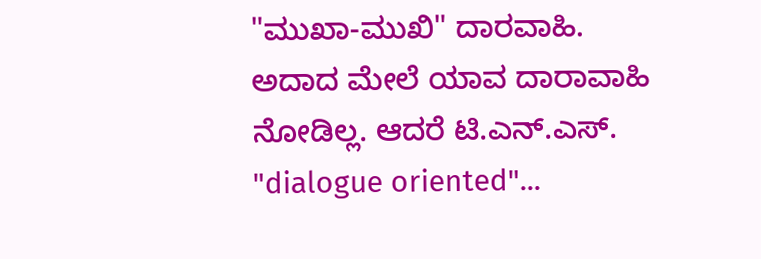"ಮುಖಾ-ಮುಖಿ" ದಾರವಾಹಿ. ಅದಾದ ಮೇಲೆ ಯಾವ ದಾರಾವಾಹಿ ನೋಡಿಲ್ಲ. ಆದರೆ ಟಿ.ಎನ್.ಎಸ್. "dialogue oriented"...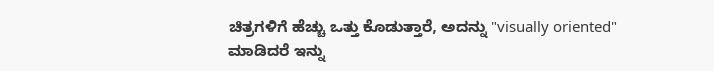ಚಿತ್ರಗಳಿಗೆ ಹೆಚ್ಚು ಒತ್ತು ಕೊಡುತ್ತಾರೆ, ಅದನ್ನು "visually oriented" ಮಾಡಿದರೆ ಇನ್ನು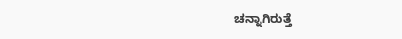ಚನ್ನಾಗಿರುತ್ತೆ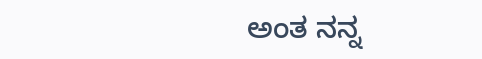ಅಂತ ನನ್ನ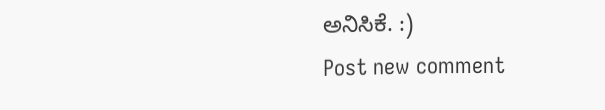ಅನಿಸಿಕೆ. :)
Post new comment